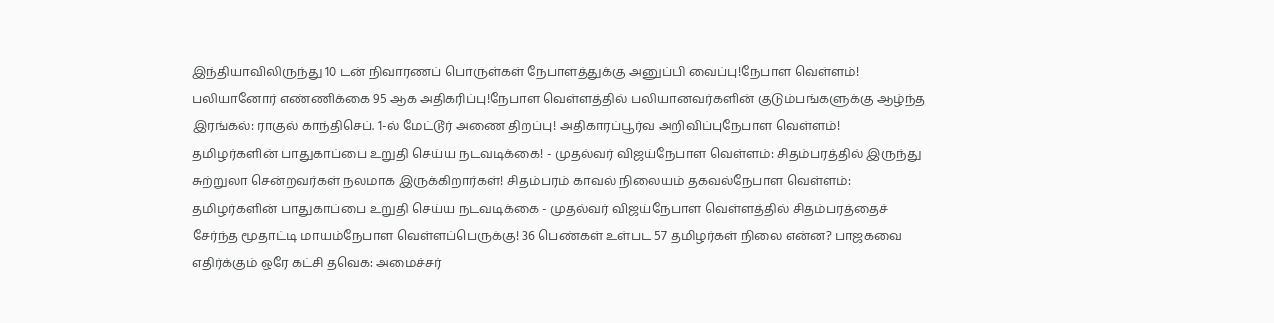இந்தியாவிலிருந்து 10 டன் நிவாரணப் பொருள்கள் நேபாளத்துக்கு அனுப்பி வைப்பு!நேபாள வெள்ளம்! பலியானோர் எண்ணிக்கை 95 ஆக அதிகரிப்பு!நேபாள வெள்ளத்தில் பலியானவர்களின் குடும்பங்களுக்கு ஆழ்ந்த இரங்கல்: ராகுல் காந்திசெப். 1-ல் மேட்டூர் அணை திறப்பு! அதிகாரப்பூர்வ அறிவிப்புநேபாள வெள்ளம்! தமிழர்களின் பாதுகாப்பை உறுதி செய்ய நடவடிக்கை! - முதல்வர் விஜய்நேபாள வெள்ளம்: சிதம்பரத்தில் இருந்து சுற்றுலா சென்றவர்கள் நலமாக இருக்கிறார்கள்! சிதம்பரம் காவல் நிலையம் தகவல்நேபாள வெள்ளம்: தமிழர்களின் பாதுகாப்பை உறுதி செய்ய நடவடிக்கை - முதல்வர் விஜய்நேபாள வெள்ளத்தில் சிதம்பரத்தைச் சேர்ந்த மூதாட்டி மாயம்நேபாள வெள்ளப்பெருக்கு! 36 பெண்கள் உள்பட 57 தமிழர்கள் நிலை என்ன? பாஜகவை எதிர்க்கும் ஒரே கட்சி தவெக: அமைச்சர்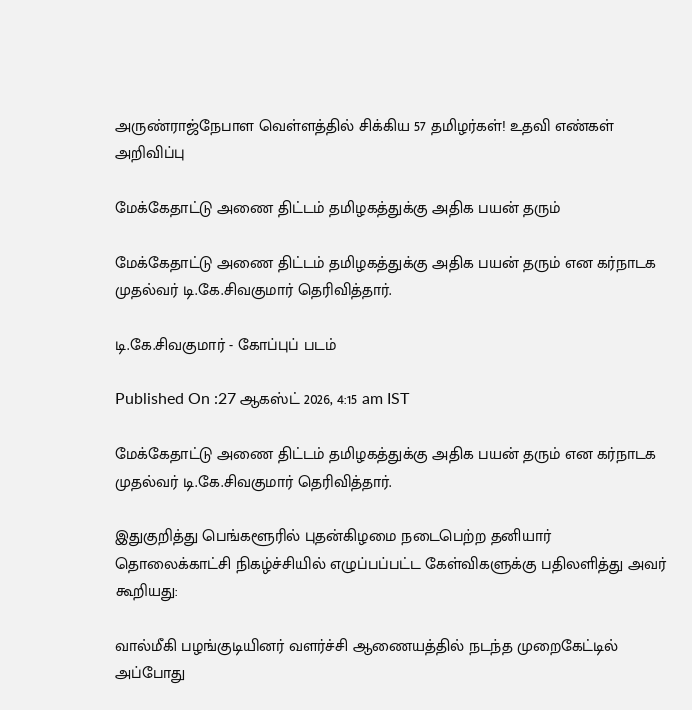அருண்ராஜ்நேபாள வெள்ளத்தில் சிக்கிய 57 தமிழர்கள்! உதவி எண்கள் அறிவிப்பு

மேக்கேதாட்டு அணை திட்டம் தமிழகத்துக்கு அதிக பயன் தரும்

மேக்கேதாட்டு அணை திட்டம் தமிழகத்துக்கு அதிக பயன் தரும் என கர்நாடக முதல்வர் டி.கே.சிவகுமார் தெரிவித்தார்.

டி.கே.சிவகுமார் - கோப்புப் படம்

Published On :27 ஆகஸ்ட் 2026, 4:15 am IST

மேக்கேதாட்டு அணை திட்டம் தமிழகத்துக்கு அதிக பயன் தரும் என கர்நாடக முதல்வர் டி.கே.சிவகுமார் தெரிவித்தார்.

இதுகுறித்து பெங்களூரில் புதன்கிழமை நடைபெற்ற தனியார் தொலைக்காட்சி நிகழ்ச்சியில் எழுப்பப்பட்ட கேள்விகளுக்கு பதிலளித்து அவர் கூறியது:

வால்மீகி பழங்குடியினர் வளர்ச்சி ஆணையத்தில் நடந்த முறைகேட்டில் அப்போது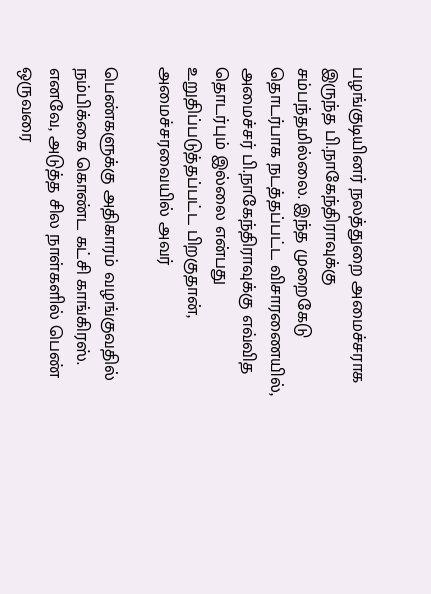பழங்குடியினர் நலத்துறை அமைச்சராக இருந்த பி.நாகேந்திராவுக்கு சம்பந்தமில்லை. இந்த முறைகேடு தொடர்பாக நடத்தப்பட்ட விசாரணையில், அமைச்சர் பி.நாகேந்திராவுக்கு எவ்வித தொடர்பும் இல்லை என்பது உறுதிப்படுத்தப்பட்ட பிறகுதான், அமைச்சரவையில் அவர்

பெண்களுக்கு அதிகாரம் வழங்குவதில் நம்பிக்கை கொண்ட கட்சி காங்கிரஸ். எனவே, அடுத்த சில நாள்களில் பெண் ஒருவரை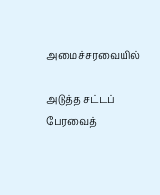அமைச்சரவையில்

அடுத்த சட்டப் பேரவைத்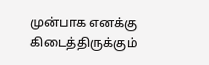முன்பாக எனக்கு கிடைத்திருக்கும்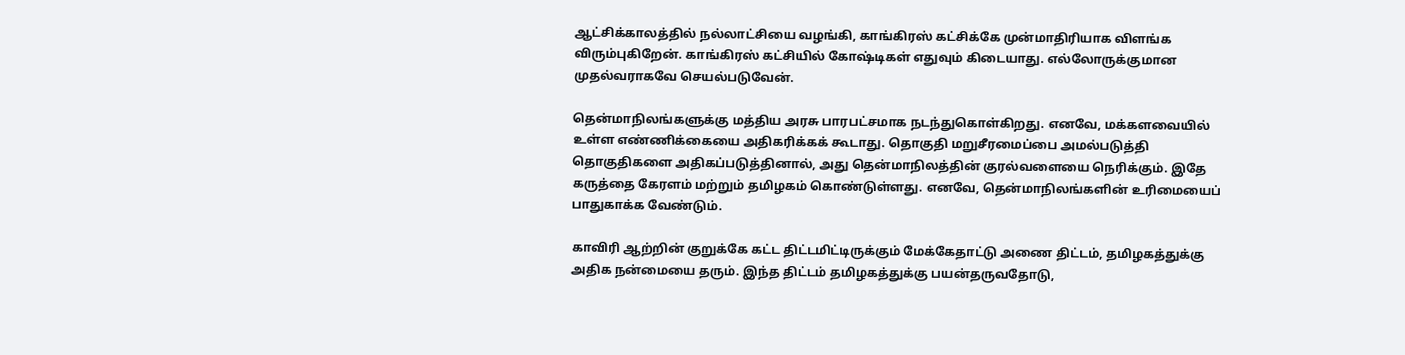ஆட்சிக்காலத்தில் நல்லாட்சியை வழங்கி, காங்கிரஸ் கட்சிக்கே முன்மாதிரியாக விளங்க விரும்புகிறேன். காங்கிரஸ் கட்சியில் கோஷ்டிகள் எதுவும் கிடையாது. எல்லோருக்குமான முதல்வராகவே செயல்படுவேன்.

தென்மாநிலங்களுக்கு மத்திய அரசு பாரபட்சமாக நடந்துகொள்கிறது. எனவே, மக்களவையில் உள்ள எண்ணிக்கையை அதிகரிக்கக் கூடாது. தொகுதி மறுசீரமைப்பை அமல்படுத்தி தொகுதிகளை அதிகப்படுத்தினால், அது தென்மாநிலத்தின் குரல்வளையை நெரிக்கும். இதே கருத்தை கேரளம் மற்றும் தமிழகம் கொண்டுள்ளது. எனவே, தென்மாநிலங்களின் உரிமையைப் பாதுகாக்க வேண்டும்.

காவிரி ஆற்றின் குறுக்கே கட்ட திட்டமிட்டிருக்கும் மேக்கேதாட்டு அணை திட்டம், தமிழகத்துக்கு அதிக நன்மையை தரும். இந்த திட்டம் தமிழகத்துக்கு பயன்தருவதோடு,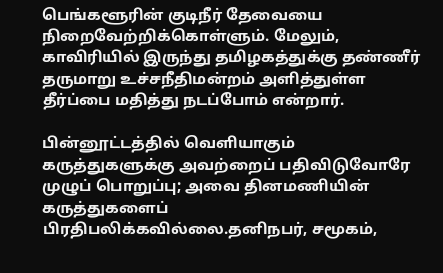பெங்களூரின் குடிநீர் தேவையை நிறைவேற்றிக்கொள்ளும். மேலும், காவிரியில் இருந்து தமிழகத்துக்கு தண்ணீர் தருமாறு உச்சநீதிமன்றம் அளித்துள்ள தீர்ப்பை மதித்து நடப்போம் என்றார்.

பின்னூட்டத்தில் வெளியாகும் கருத்துகளுக்கு அவற்றைப் பதிவிடுவோரே முழுப் பொறுப்பு; அவை தினமணியின் கருத்துகளைப் பிரதிபலிக்கவில்லை.தனிநபர், சமூகம்,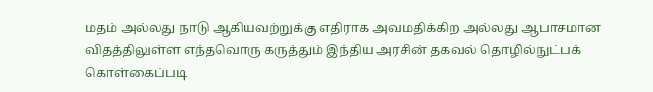மதம் அல்லது நாடு ஆகியவற்றுக்கு எதிராக அவமதிக்கிற அல்லது ஆபாசமான விதத்திலுள்ள எந்தவொரு கருத்தும் இந்திய அரசின் தகவல் தொழில்நுட்பக் கொள்கைப்படி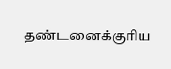தண்டனைக்குரிய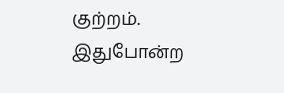குற்றம். இதுபோன்ற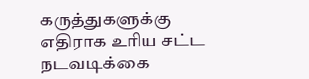கருத்துகளுக்கு எதிராக உரிய சட்ட நடவடிக்கை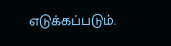எடுக்கப்படும்.